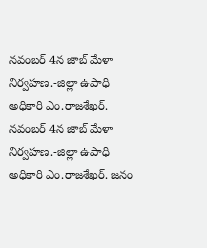నవంబర్ 4న జాబ్ మేళా నిర్వహణ.-జిల్లా ఉపాధి అధికారి ఎం.రాజశేఖర్.
నవంబర్ 4న జాబ్ మేళా నిర్వహణ.-జిల్లా ఉపాధి అధికారి ఎం.రాజశేఖర్. జనం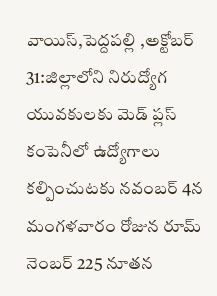వాయిస్,పెద్దపల్లి ,అక్టోబర్ 31:జిల్లాలోని నిరుద్యోగ యువకులకు మెడ్ ప్లస్ కంపెనీలో ఉద్యోగాలు కల్పించుటకు నవంబర్ 4న మంగళవారం రోజున రూమ్ నెంబర్ 225 నూతన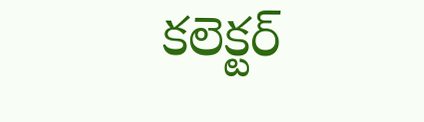కలెక్టర్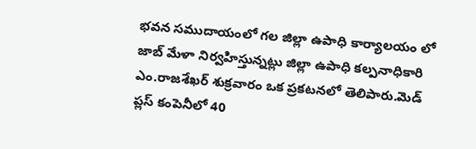భవన సముదాయంలో గల జిల్లా ఉపాధి కార్యాలయం లో జాబ్ మేళా నిర్వహిస్తున్నట్లు జిల్లా ఉపాధి కల్పనాధికారి ఎం.రాజశేఖర్ శుక్రవారం ఒక ప్రకటనలో తెలిపారు.మెడ్ ప్లస్ కంపెనీలో 40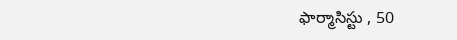ఫార్మాసిస్టు , 50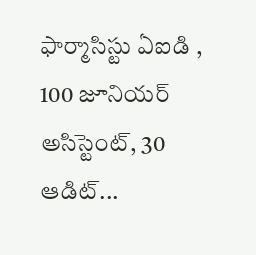ఫార్మాసిస్టు ఏఐడి , 100 జూనియర్ అసిస్టెంట్, 30 ఆడిట్...